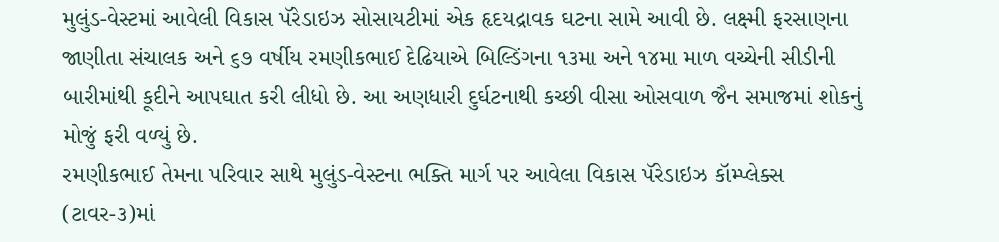મુલુંડ-વેસ્ટમાં આવેલી વિકાસ પૅરેડાઇઝ સોસાયટીમાં એક હૃદયદ્રાવક ઘટના સામે આવી છે. લક્ષ્મી ફરસાણના જાણીતા સંચાલક અને ૬૭ વર્ષીય રમણીકભાઈ દેઢિયાએ બિલ્ડિંગના ૧૩મા અને ૧૪મા માળ વચ્ચેની સીડીની બારીમાંથી કૂદીને આપઘાત કરી લીધો છે. આ અણધારી દુર્ઘટનાથી કચ્છી વીસા ઓસવાળ જૈન સમાજમાં શોકનું મોજું ફરી વળ્યું છે.
રમણીકભાઈ તેમના પરિવાર સાથે મુલુંડ-વેસ્ટના ભક્તિ માર્ગ પર આવેલા વિકાસ પૅરેડાઇઝ કૉમ્પ્લેક્સ (ટાવર-૩)માં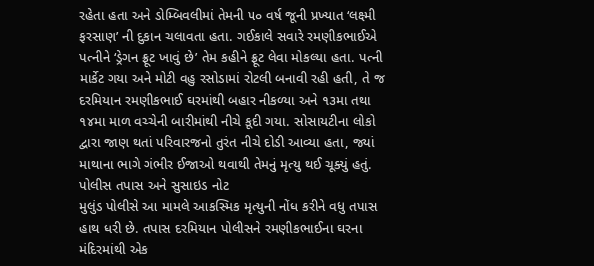રહેતા હતા અને ડોમ્બિવલીમાં તેમની ૫૦ વર્ષ જૂની પ્રખ્યાત ‘લક્ષ્મી ફરસાણ’ ની દુકાન ચલાવતા હતા. ગઈકાલે સવારે રમણીકભાઈએ પત્નીને ‘ડ્રેગન ફ્રૂટ ખાવું છે’ તેમ કહીને ફ્રૂટ લેવા મોકલ્યા હતા. પત્ની માર્કેટ ગયા અને મોટી વહુ રસોડામાં રોટલી બનાવી રહી હતી, તે જ દરમિયાન રમણીકભાઈ ઘરમાંથી બહાર નીકળ્યા અને ૧૩મા તથા ૧૪મા માળ વચ્ચેની બારીમાંથી નીચે કૂદી ગયા. સોસાયટીના લોકો દ્વારા જાણ થતાં પરિવારજનો તુરંત નીચે દોડી આવ્યા હતા, જ્યાં માથાના ભાગે ગંભીર ઈજાઓ થવાથી તેમનું મૃત્યુ થઈ ચૂક્યું હતું.
પોલીસ તપાસ અને સુસાઇડ નોટ
મુલુંડ પોલીસે આ મામલે આકસ્મિક મૃત્યુની નોંધ કરીને વધુ તપાસ હાથ ધરી છે. તપાસ દરમિયાન પોલીસને રમણીકભાઈના ઘરના મંદિરમાંથી એક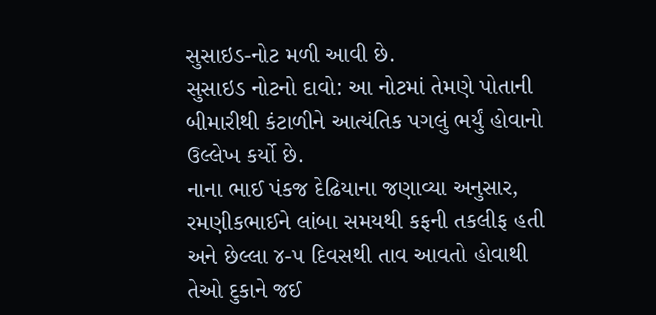સુસાઇડ-નોટ મળી આવી છે.
સુસાઇડ નોટનો દાવો: આ નોટમાં તેમણે પોતાની બીમારીથી કંટાળીને આત્યંતિક પગલું ભર્યું હોવાનો ઉલ્લેખ કર્યો છે.
નાના ભાઈ પંકજ દેઢિયાના જણાવ્યા અનુસાર, રમણીકભાઈને લાંબા સમયથી કફની તકલીફ હતી અને છેલ્લા ૪-૫ દિવસથી તાવ આવતો હોવાથી તેઓ દુકાને જઈ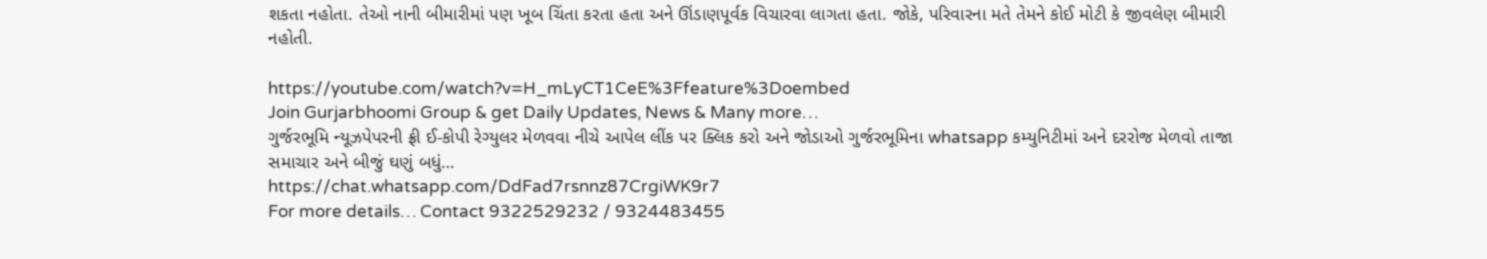શકતા નહોતા. તેઓ નાની બીમારીમાં પણ ખૂબ ચિંતા કરતા હતા અને ઊંડાણપૂર્વક વિચારવા લાગતા હતા. જોકે, પરિવારના મતે તેમને કોઈ મોટી કે જીવલેણ બીમારી નહોતી.

https://youtube.com/watch?v=H_mLyCT1CeE%3Ffeature%3Doembed
Join Gurjarbhoomi Group & get Daily Updates, News & Many more…
ગુર્જરભૂમિ ન્યૂઝપેપરની ફ્રી ઈ-કોપી રેગ્યુલર મેળવવા નીચે આપેલ લીંક પર ક્લિક કરો અને જોડાઓ ગુર્જરભૂમિના whatsapp કમ્યુનિટીમાં અને દરરોજ મેળવો તાજા સમાચાર અને બીજું ઘણું બધું…
https://chat.whatsapp.com/DdFad7rsnnz87CrgiWK9r7
For more details… Contact 9322529232 / 9324483455